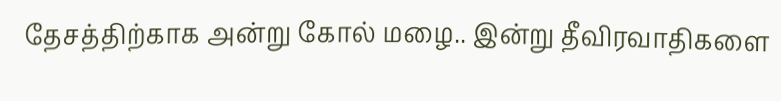தேசத்திற்காக அன்று கோல் மழை.. இன்று தீவிரவாதிகளை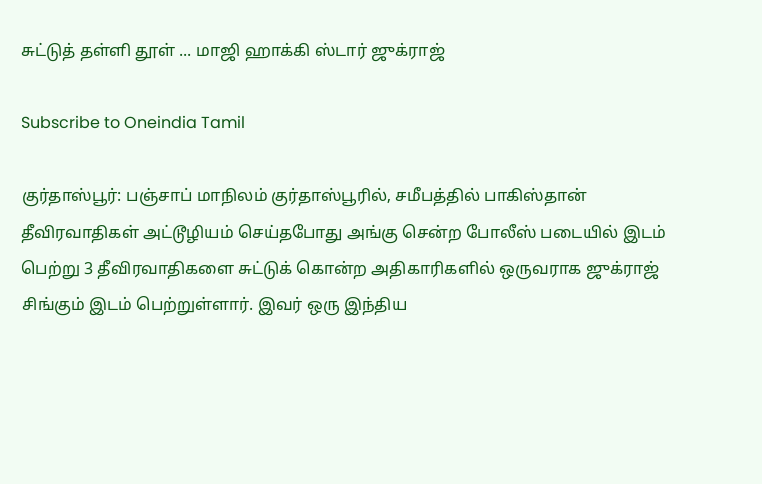சுட்டுத் தள்ளி தூள் ... மாஜி ஹாக்கி ஸ்டார் ஜுக்ராஜ்

Subscribe to Oneindia Tamil

குர்தாஸ்பூர்: பஞ்சாப் மாநிலம் குர்தாஸ்பூரில், சமீபத்தில் பாகிஸ்தான் தீவிரவாதிகள் அட்டூழியம் செய்தபோது அங்கு சென்ற போலீஸ் படையில் இடம் பெற்று 3 தீவிரவாதிகளை சுட்டுக் கொன்ற அதிகாரிகளில் ஒருவராக ஜுக்ராஜ் சிங்கும் இடம் பெற்றுள்ளார். இவர் ஒரு இந்திய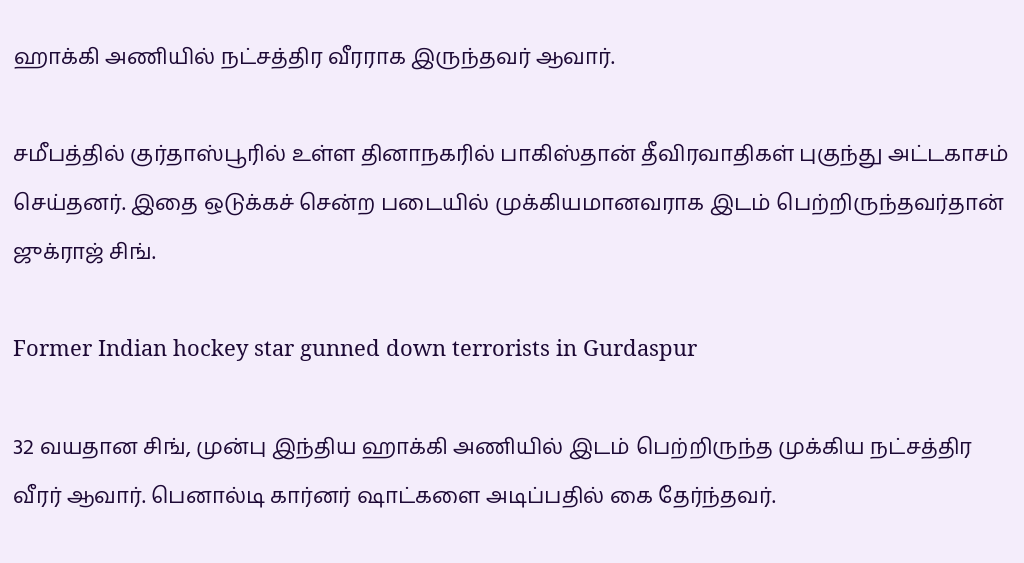ஹாக்கி அணியில் நட்சத்திர வீரராக இருந்தவர் ஆவார்.

சமீபத்தில் குர்தாஸ்பூரில் உள்ள தினாநகரில் பாகிஸ்தான் தீவிரவாதிகள் புகுந்து அட்டகாசம் செய்தனர். இதை ஒடுக்கச் சென்ற படையில் முக்கியமானவராக இடம் பெற்றிருந்தவர்தான் ஜுக்ராஜ் சிங்.

Former Indian hockey star gunned down terrorists in Gurdaspur

32 வயதான சிங், முன்பு இந்திய ஹாக்கி அணியில் இடம் பெற்றிருந்த முக்கிய நட்சத்திர வீரர் ஆவார். பெனால்டி கார்னர் ஷாட்களை அடிப்பதில் கை தேர்ந்தவர்.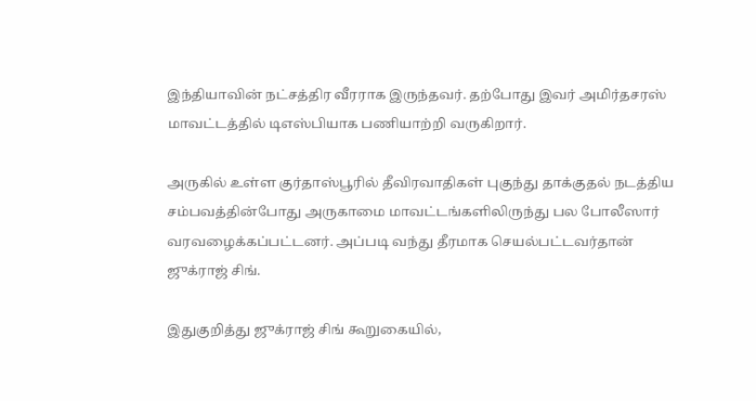இந்தியாவின் நட்சத்திர வீரராக இருந்தவர். தற்போது இவர் அமிர்தசரஸ் மாவட்டத்தில் டிஎஸ்பியாக பணியாற்றி வருகிறார்.

அருகில் உள்ள குர்தாஸ்பூரில் தீவிரவாதிகள் புகுந்து தாக்குதல் நடத்திய சம்பவத்தின்போது அருகாமை மாவட்டங்களிலிருந்து பல போலீஸார் வரவழைக்கப்பட்டனர். அப்படி வந்து தீரமாக செயல்பட்டவர்தான் ஜுக்ராஜ் சிங்.

இதுகுறித்து ஜுக்ராஜ் சிங் கூறுகையில்,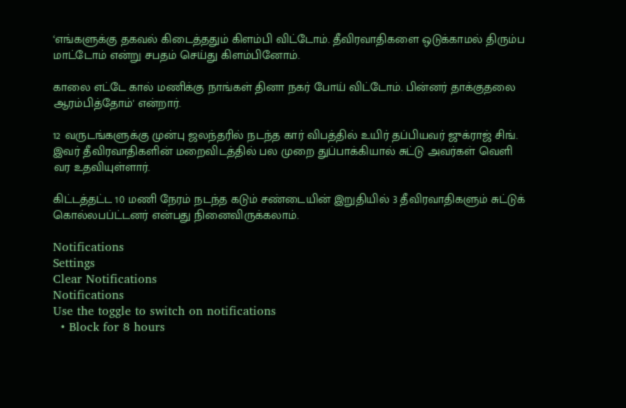‘எங்களுக்கு தகவல் கிடைத்ததும் கிளம்பி விட்டோம். தீவிரவாதிகளை ஒடுக்காமல் திரும்ப மாட்டோம் என்று சபதம் செய்து கிளம்பினோம்.

காலை எட்டே கால் மணிக்கு நாங்கள் தினா நகர் போய் விட்டோம். பின்னர் தாக்குதலை ஆரம்பித்தோம்' என்றார்.

12 வருடங்களுக்கு முன்பு ஜலந்தரில் நடந்த கார் விபத்தில் உயிர் தப்பியவர் ஜுக்ராஜ் சிங். இவர் தீவிரவாதிகளின் மறைவிடத்தில் பல முறை துப்பாக்கியால் சுட்டு அவர்கள் வெளி வர உதவியுள்ளார்.

கிட்டத்தட்ட 10 மணி நேரம் நடந்த கடும் சண்டையின் இறுதியில் 3 தீவிரவாதிகளும் சுட்டுக் கொல்லபப்ட்டனர் என்பது நினைவிருக்கலாம்.

Notifications
Settings
Clear Notifications
Notifications
Use the toggle to switch on notifications
  • Block for 8 hours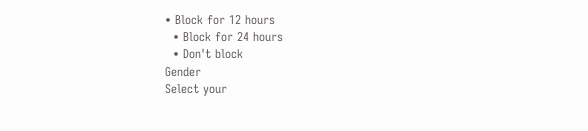• Block for 12 hours
  • Block for 24 hours
  • Don't block
Gender
Select your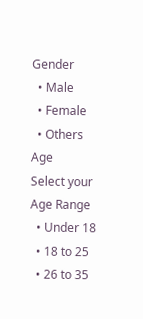Gender
  • Male
  • Female
  • Others
Age
Select your Age Range
  • Under 18
  • 18 to 25
  • 26 to 35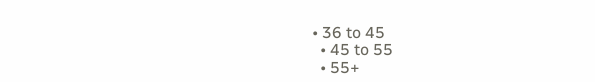• 36 to 45
  • 45 to 55
  • 55+